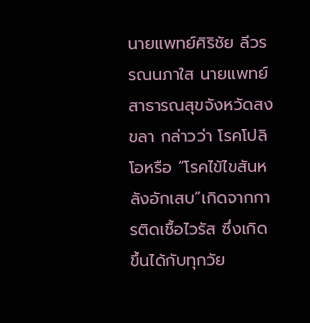นายแพทย์ศิริชัย ลีวรรณนภาใส นายแพทย์สาธารณสุขจังหวัดสงขลา กล่าวว่า โรคโปลิโอหรือ “โรคไข้ไขสันหลังอักเสบ”เกิดจากการติดเชื้อไวรัส ซึ่งเกิดขึ้นได้กับทุกวัย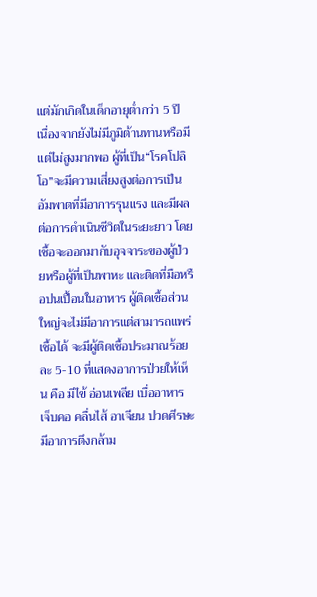แต่มักเกิดในเด็กอายุต่ำกว่า 5 ปี เนื่องจากยังไม่มีภูมิต้านทานหรือมีแต่ไม่สูงมากพอ ผู้ที่เป็น“โรคโปลิโอ”จะมีความเสี่ยงสูงต่อการเป็นอัมพาตที่มีอาการรุนแรง และมีผลต่อการดำเนินชีวิตในระยะยาว โดยเชื้อจะออกมากับอุจจาระของผู้ป่วยหรือผู้ที่เป็นพาหะ และติดที่มือหรือปนเปื้อนในอาหาร ผู้ติดเชื้อส่วนใหญ่จะไม่มีอาการแต่สามารถแพร่เชื้อได้ จะมีผู้ติดเชื้อประมาณร้อยละ 5-10 ที่แสดงอาการป่วยให้เห็น คือ มีไข้ อ่อนเพลีย เบื่ออาหาร เจ็บคอ คลื่นไส้ อาเจียน ปวดศีรษะ มีอาการตึงกล้าม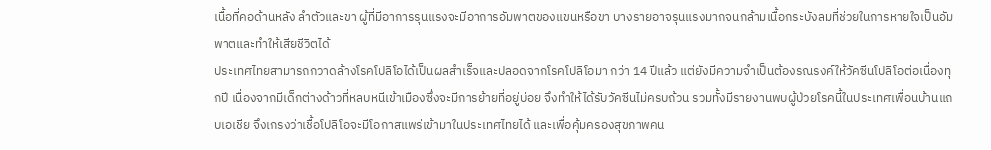เนื้อที่คอด้านหลัง ลำตัวและขา ผู้ที่มีอาการรุนแรงจะมีอาการอัมพาตของแขนหรือขา บางรายอาจรุนแรงมากจนกล้ามเนื้อกระบังลมที่ช่วยในการหายใจเป็นอัมพาตและทำให้เสียชีวิตได้
ประเทศไทยสามารถกวาดล้างโรคโปลิโอได้เป็นผลสำเร็จและปลอดจากโรคโปลิโอมา กว่า 14 ปีแล้ว แต่ยังมีความจำเป็นต้องรณรงค์ให้วัคซีนโปลิโอต่อเนื่องทุกปี เนื่องจากมีเด็กต่างด้าวที่หลบหนีเข้าเมืองซึ่งจะมีการย้ายที่อยู่บ่อย จึงทำให้ได้รับวัคซีนไม่ครบถ้วน รวมทั้งมีรายงานพบผู้ป่วยโรคนี้ในประเทศเพื่อนบ้านแถบเอเชีย จึงเกรงว่าเชื้อโปลิโอจะมีโอกาสแพร่เข้ามาในประเทศไทยได้ และเพื่อคุ้มครองสุขภาพคน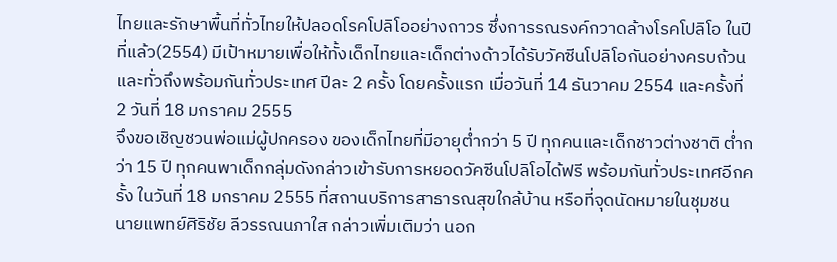ไทยและรักษาพื้นที่ทั่วไทยให้ปลอดโรคโปลิโออย่างถาวร ซึ่งการรณรงค์กวาดล้างโรคโปลิโอ ในปีที่แล้ว(2554) มีเป้าหมายเพื่อให้ทั้งเด็กไทยและเด็กต่างด้าวได้รับวัคซีนโปลิโอกันอย่างครบถ้วนและทั่วถึงพร้อมกันทั่วประเทศ ปีละ 2 ครั้ง โดยครั้งแรก เมื่อวันที่ 14 ธันวาคม 2554 และครั้งที่ 2 วันที่ 18 มกราคม 2555
จึงขอเชิญชวนพ่อแม่ผู้ปกครอง ของเด็กไทยที่มีอายุต่ำกว่า 5 ปี ทุกคนและเด็กชาวต่างชาติ ต่ำกว่า 15 ปี ทุกคนพาเด็กกลุ่มดังกล่าวเข้ารับการหยอดวัคซีนโปลิโอได้ฟรี พร้อมกันทั่วประเทศอีกครั้ง ในวันที่ 18 มกราคม 2555 ที่สถานบริการสาธารณสุขใกล้บ้าน หรือที่จุดนัดหมายในชุมชน
นายแพทย์ศิริชัย ลีวรรณนภาใส กล่าวเพิ่มเติมว่า นอก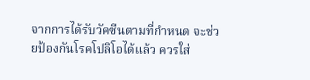จากการได้รับวัคซีนตามที่กำหนด จะช่วยป้องกันโรคโปลิโอได้แล้ว ควรใส่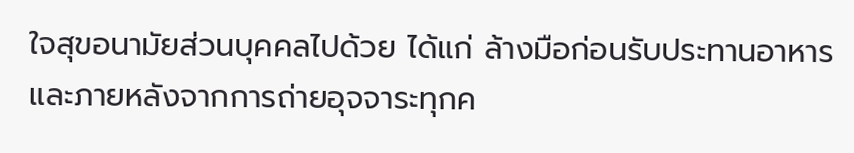ใจสุขอนามัยส่วนบุคคลไปด้วย ได้แก่ ล้างมือก่อนรับประทานอาหารและภายหลังจากการถ่ายอุจจาระทุกค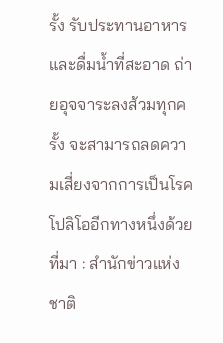รั้ง รับประทานอาหารและดื่มน้ำที่สะอาด ถ่ายอุจจาระลงส้วมทุกครั้ง จะสามารถลดความเสี่ยงจากการเป็นโรคโปลิโออีกทางหนึ่งด้วย
ที่มา : สำนักข่าวแห่งชาติ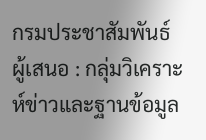กรมประชาสัมพันธ์
ผู้เสนอ : กลุ่มวิเคราะห์ข่าวและฐานข้อมูล